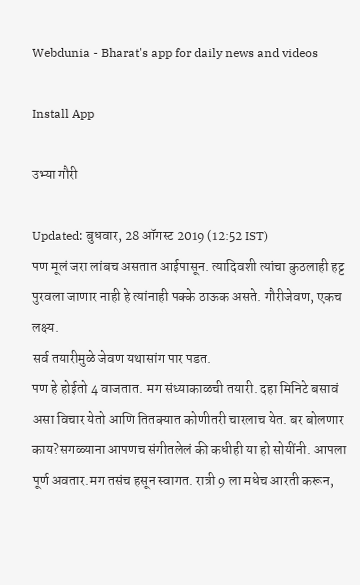Webdunia - Bharat's app for daily news and videos

Install App

उभ्या गौरी

Updated: बुधवार, 28 ऑगस्ट 2019 (12:52 IST)
पण मूलं जरा लांबच असतात आईपासून. त्यादिवशी त्यांचा कुठलाही हट्ट पुरवला जाणार नाही हे त्यांनाही पक्के ठाऊक असते. गौरीजेवण, एकच लक्ष्य.
सर्व तयारीमुळे जेवण यथासांग पार पडत.
पण हे होईतो 4 वाजतात. मग संध्याकाळची तयारी. दहा मिनिटे बसावं असा विचार येतो आणि तितक्यात कोणीतरी चारलाच येत. बर बोलणार काय?सगळ्याना आपणच संगीतलेलं की कधीही या हो सोयींनी. आपला पूर्ण अवतार.मग तसंच हसून स्वागत. रात्री 9 ला मधेच आरती करून,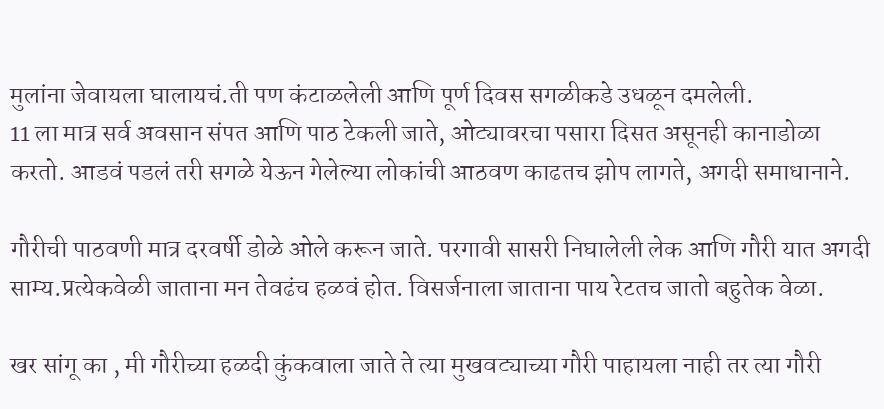मुलांना जेवायला घालायचं.ती पण कंटाळलेली आणि पूर्ण दिवस सगळीकडे उधळून दमलेली.
11 ला मात्र सर्व अवसान संपत आणि पाठ टेकली जाते, ओट्यावरचा पसारा दिसत असूनही कानाडोळा करतो. आडवं पडलं तरी सगळे येऊन गेलेल्या लोकांची आठवण काढतच झोप लागते, अगदी समाधानाने.

गौरीची पाठवणी मात्र दरवर्षी डोळे ओले करून जाते. परगावी सासरी निघालेली लेक आणि गौरी यात अगदी साम्य.प्रत्येकवेळी जाताना मन तेवढंच हळवं होत. विसर्जनाला जाताना पाय रेटतच जातो बहुतेक वेळा.

खर सांगू का , मी गौरीच्या हळदी कुंकवाला जाते ते त्या मुखवट्याच्या गौरी पाहायला नाही तर त्या गौरी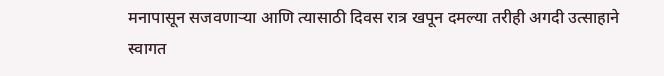मनापासून सजवणाऱ्या आणि त्यासाठी दिवस रात्र खपून दमल्या तरीही अगदी उत्साहाने स्वागत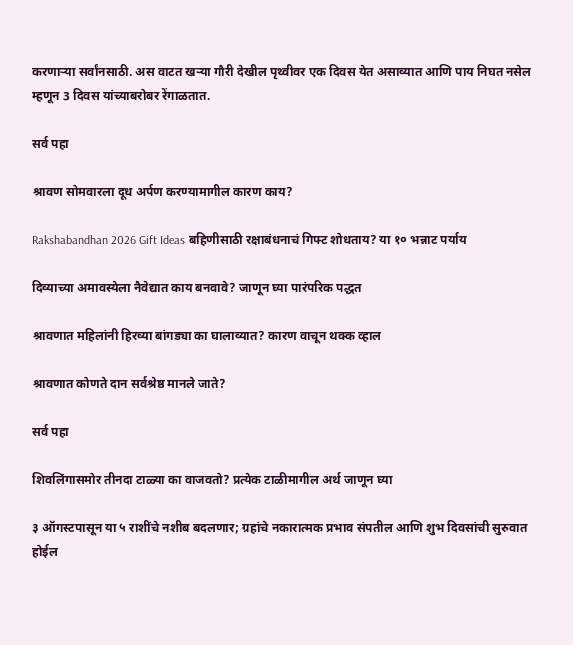करणाऱ्या सर्वांनसाठी. अस वाटत खऱ्या गौरी देखील पृथ्वीवर एक दिवस येत असाव्यात आणि पाय निघत नसेल म्हणून 3 दिवस यांच्याबरोबर रेंगाळतात.

सर्व पहा

श्रावण सोमवारला दूध अर्पण करण्यामागील कारण काय?

Rakshabandhan 2026 Gift Ideas बहिणीसाठी रक्षाबंधनाचं गिफ्ट शोधताय? या १० भन्नाट पर्याय

दिव्याच्या अमावस्येला नैवेद्यात काय बनवावे? जाणून घ्या पारंपरिक पद्धत

श्रावणात महिलांनी हिरव्या बांगड्या का घालाव्यात? कारण वाचून थक्क व्हाल

श्रावणात कोणते दान सर्वश्रेष्ठ मानले जाते?

सर्व पहा

शिवलिंगासमोर तीनदा टाळ्या का वाजवतो? प्रत्येक टाळीमागील अर्थ जाणून घ्या

३ ऑगस्टपासून या ५ राशींचे नशीब बदलणार; ग्रहांचे नकारात्मक प्रभाव संपतील आणि शुभ दिवसांची सुरुवात होईल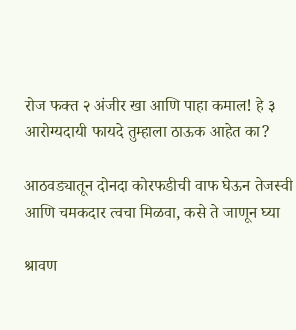रोज फक्त २ अंजीर खा आणि पाहा कमाल! हे ३ आरोग्यदायी फायदे तुम्हाला ठाऊक आहेत का?

आठवड्यातून दोनदा कोरफडीची वाफ घेऊन तेजस्वी आणि चमकदार त्वचा मिळवा, कसे ते जाणून घ्या

श्रावण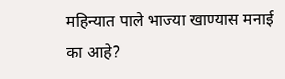महिन्यात पाले भाज्या खाण्यास मनाई का आहे?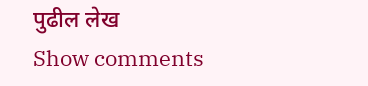पुढील लेख
Show comments